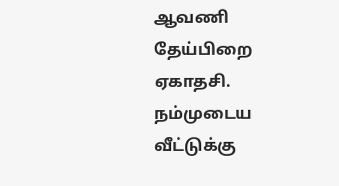ஆவணி தேய்பிறை ஏகாதசி. நம்முடைய வீட்டுக்கு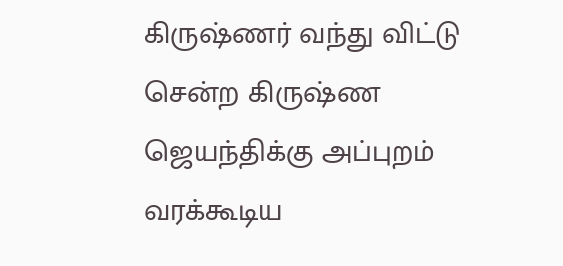கிருஷ்ணர் வந்து விட்டு சென்ற கிருஷ்ண ஜெயந்திக்கு அப்புறம் வரக்கூடிய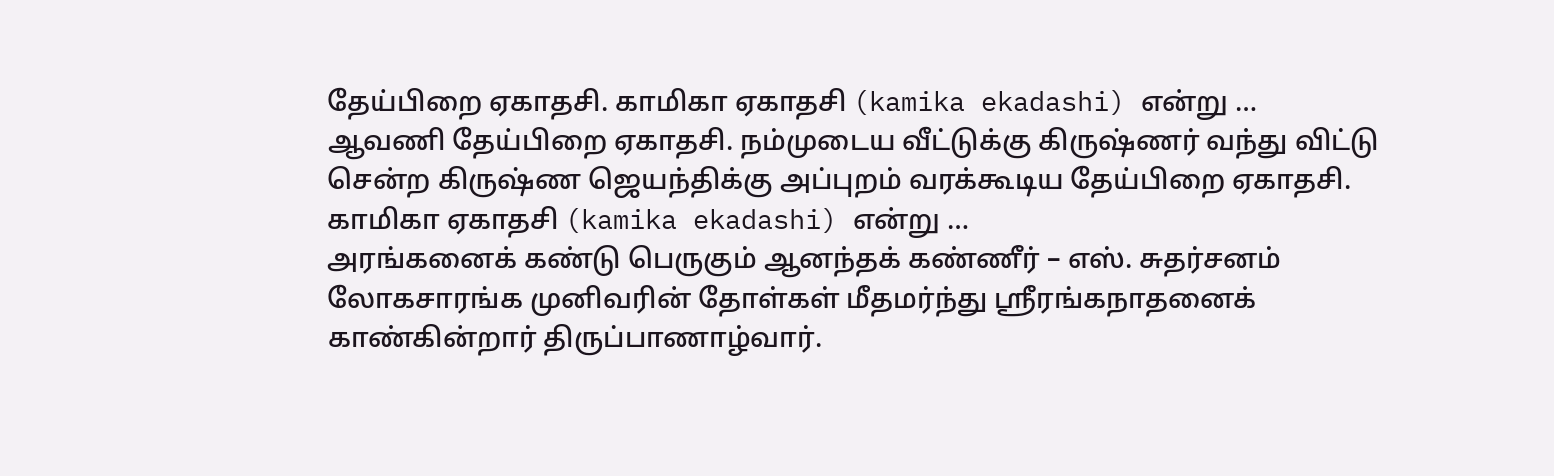தேய்பிறை ஏகாதசி. காமிகா ஏகாதசி (kamika ekadashi) என்று …
ஆவணி தேய்பிறை ஏகாதசி. நம்முடைய வீட்டுக்கு கிருஷ்ணர் வந்து விட்டு சென்ற கிருஷ்ண ஜெயந்திக்கு அப்புறம் வரக்கூடிய தேய்பிறை ஏகாதசி. காமிகா ஏகாதசி (kamika ekadashi) என்று …
அரங்கனைக் கண்டு பெருகும் ஆனந்தக் கண்ணீர் – எஸ். சுதர்சனம் லோகசாரங்க முனிவரின் தோள்கள் மீதமர்ந்து ஸ்ரீரங்கநாதனைக் காண்கின்றார் திருப்பாணாழ்வார்.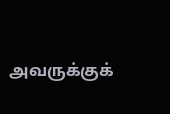அவருக்குக்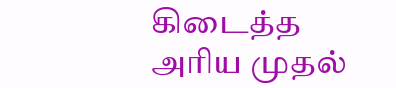கிடைத்த அரிய முதல்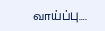வாய்ப்பு….